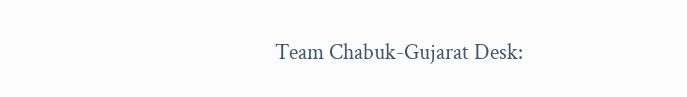Team Chabuk-Gujarat Desk: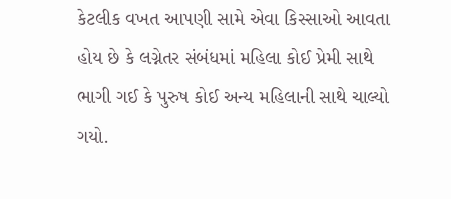કેટલીક વખત આપણી સામે એવા કિસ્સાઓ આવતા હોય છે કે લગ્નેતર સંબંધમાં મહિલા કોઈ પ્રેમી સાથે ભાગી ગઈ કે પુરુષ કોઈ અન્ય મહિલાની સાથે ચાલ્યો ગયો.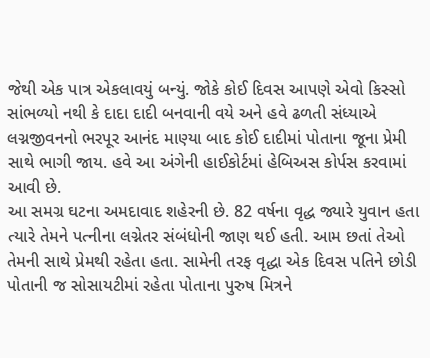જેથી એક પાત્ર એકલાવયું બન્યું. જોકે કોઈ દિવસ આપણે એવો કિસ્સો સાંભળ્યો નથી કે દાદા દાદી બનવાની વયે અને હવે ઢળતી સંધ્યાએ લગ્નજીવનનો ભરપૂર આનંદ માણ્યા બાદ કોઈ દાદીમાં પોતાના જૂના પ્રેમી સાથે ભાગી જાય. હવે આ અંગેની હાઈકોર્ટમાં હેબિઅસ કોર્પસ કરવામાં આવી છે.
આ સમગ્ર ઘટના અમદાવાદ શહેરની છે. 82 વર્ષના વૃદ્ધ જ્યારે યુવાન હતા ત્યારે તેમને પત્નીના લગ્નેતર સંબંધોની જાણ થઈ હતી. આમ છતાં તેઓ તેમની સાથે પ્રેમથી રહેતા હતા. સામેની તરફ વૃદ્ધા એક દિવસ પતિને છોડી પોતાની જ સોસાયટીમાં રહેતા પોતાના પુરુષ મિત્રને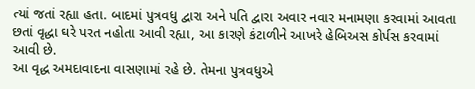ત્યાં જતાં રહ્યા હતા. બાદમાં પુત્રવધુ દ્વારા અને પતિ દ્વારા અવાર નવાર મનામણા કરવામાં આવતા છતાં વૃદ્ધા ઘરે પરત નહોતા આવી રહ્યા, આ કારણે કંટાળીને આખરે હેબિઅસ કોર્પસ કરવામાં આવી છે.
આ વૃદ્ધ અમદાવાદના વાસણામાં રહે છે. તેમના પુત્રવધુએ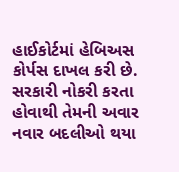હાઈકોર્ટમાં હેબિઅસ કોર્પસ દાખલ કરી છે. સરકારી નોકરી કરતા હોવાથી તેમની અવાર નવાર બદલીઓ થયા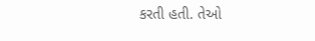કરતી હતી. તેઓ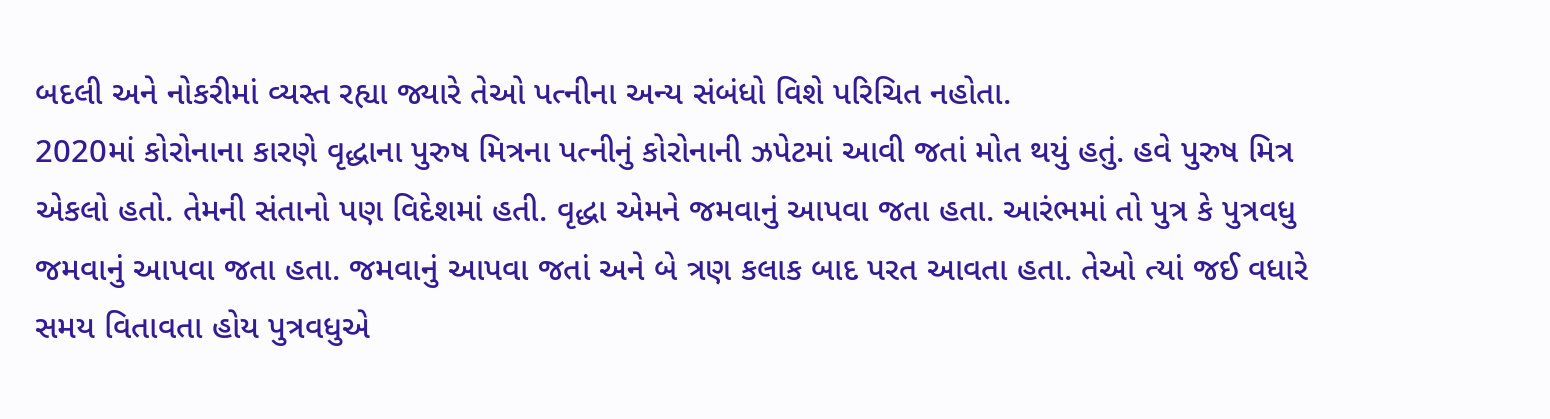બદલી અને નોકરીમાં વ્યસ્ત રહ્યા જ્યારે તેઓ પત્નીના અન્ય સંબંધો વિશે પરિચિત નહોતા.
2020માં કોરોનાના કારણે વૃદ્ધાના પુરુષ મિત્રના પત્નીનું કોરોનાની ઝપેટમાં આવી જતાં મોત થયું હતું. હવે પુરુષ મિત્ર એકલો હતો. તેમની સંતાનો પણ વિદેશમાં હતી. વૃદ્ધા એમને જમવાનું આપવા જતા હતા. આરંભમાં તો પુત્ર કે પુત્રવધુ જમવાનું આપવા જતા હતા. જમવાનું આપવા જતાં અને બે ત્રણ કલાક બાદ પરત આવતા હતા. તેઓ ત્યાં જઈ વધારે સમય વિતાવતા હોય પુત્રવધુએ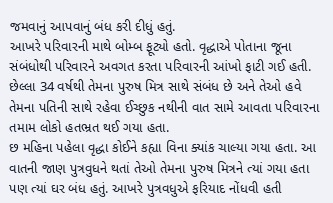જમવાનું આપવાનું બંધ કરી દીધું હતું.
આખરે પરિવારની માથે બોમ્બ ફૂટ્યો હતો. વૃદ્ધાએ પોતાના જૂના સંબંધોથી પરિવારને અવગત કરતા પરિવારની આંખો ફાટી ગઈ હતી. છેલ્લા 34 વર્ષથી તેમના પુરુષ મિત્ર સાથે સંબંધ છે અને તેઓ હવે તેમના પતિની સાથે રહેવા ઈચ્છુક નથીની વાત સામે આવતા પરિવારના તમામ લોકો હતભ્રત થઈ ગયા હતા.
છ મહિના પહેલા વૃદ્ધા કોઈને કહ્યા વિના ક્યાંક ચાલ્યા ગયા હતા. આ વાતની જાણ પુત્રવુધને થતાં તેઓ તેમના પુરુષ મિત્રને ત્યાં ગયા હતા પણ ત્યાં ઘર બંધ હતું. આખરે પુત્રવધુએ ફરિયાદ નોંધવી હતી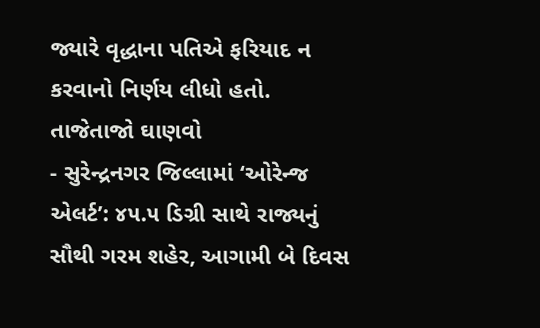જ્યારે વૃદ્ધાના પતિએ ફરિયાદ ન કરવાનો નિર્ણય લીધો હતો.
તાજેતાજો ઘાણવો
- સુરેન્દ્રનગર જિલ્લામાં ‘ઓરેન્જ એલર્ટ’: ૪૫.૫ ડિગ્રી સાથે રાજ્યનું સૌથી ગરમ શહેર, આગામી બે દિવસ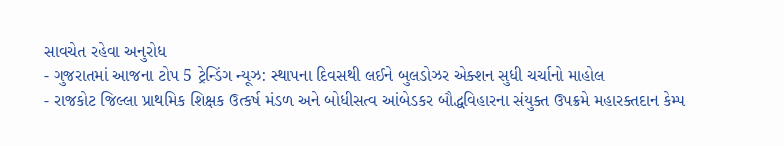સાવચેત રહેવા અનુરોધ
- ગુજરાતમાં આજના ટોપ 5 ટ્રેન્ડિંગ ન્યૂઝ: સ્થાપના દિવસથી લઈને બુલડોઝર એક્શન સુધી ચર્ચાનો માહોલ
- રાજકોટ જિલ્લા પ્રાથમિક શિક્ષક ઉત્કર્ષ મંડળ અને બોધીસત્વ આંબેડકર બૌદ્ધવિહારના સંયુક્ત ઉપક્રમે મહારક્તદાન કેમ્પ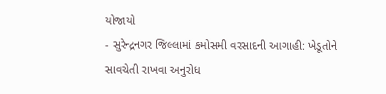યોજાયો
- સુરેન્દ્રનગર જિલ્લામાં કમોસમી વરસાદની આગાહી: ખેડૂતોને સાવચેતી રાખવા અનુરોધ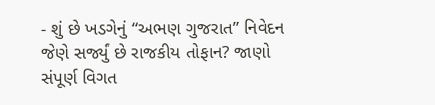- શું છે ખડગેનું “અભણ ગુજરાત” નિવેદન જેણે સર્જ્યું છે રાજકીય તોફાન? જાણો સંપૂર્ણ વિગત